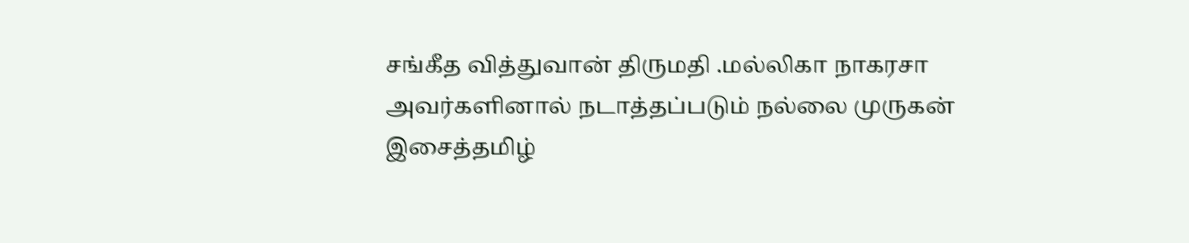சங்கீத வித்துவான் திருமதி .மல்லிகா நாகரசா அவர்களினால் நடாத்தப்படும் நல்லை முருகன் இசைத்தமிழ்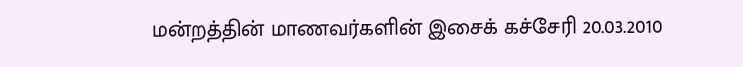மன்றத்தின் மாணவர்களின் இசைக் கச்சேரி 20.03.2010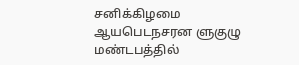சனிக்கிழமை ஆயபெடநசரன ளுகுழு மண்டபத்தில்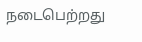நடைபெற்றது